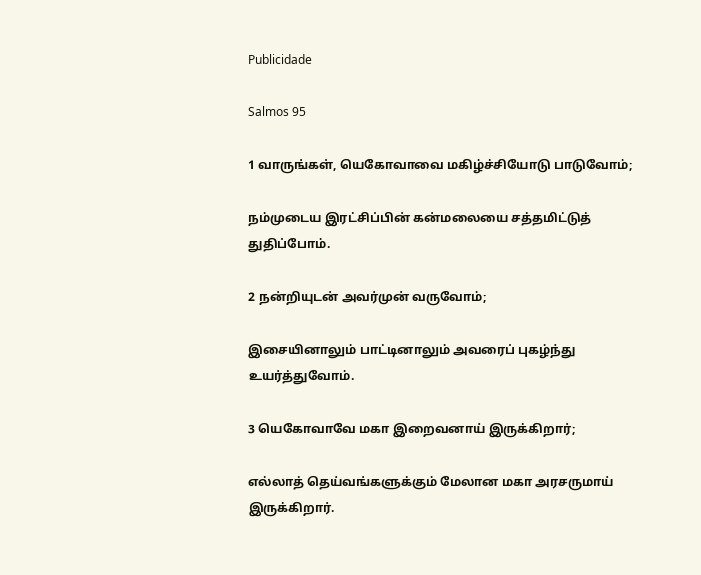Publicidade

Salmos 95

1 வாருங்கள், யெகோவாவை மகிழ்ச்சியோடு பாடுவோம்;

நம்முடைய இரட்சிப்பின் கன்மலையை சத்தமிட்டுத் துதிப்போம்.

2 நன்றியுடன் அவர்முன் வருவோம்;

இசையினாலும் பாட்டினாலும் அவரைப் புகழ்ந்து உயர்த்துவோம்.

3 யெகோவாவே மகா இறைவனாய் இருக்கிறார்;

எல்லாத் தெய்வங்களுக்கும் மேலான மகா அரசருமாய் இருக்கிறார்.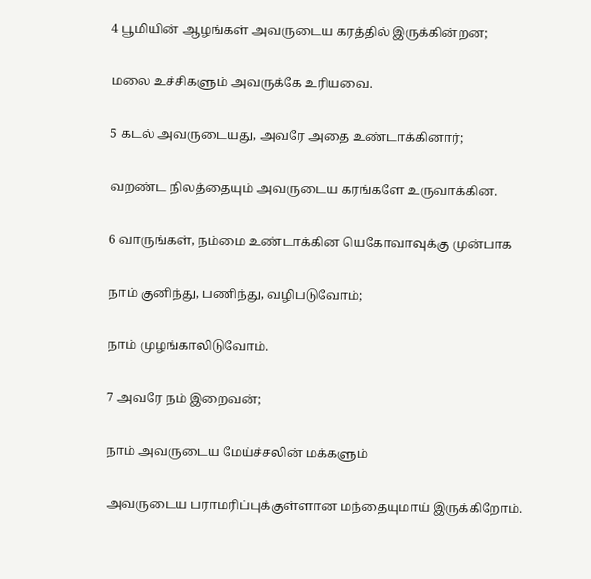4 பூமியின் ஆழங்கள் அவருடைய கரத்தில் இருக்கின்றன;

மலை உச்சிகளும் அவருக்கே உரியவை.

5 கடல் அவருடையது, அவரே அதை உண்டாக்கினார்;

வறண்ட நிலத்தையும் அவருடைய கரங்களே உருவாக்கின.

6 வாருங்கள், நம்மை உண்டாக்கின யெகோவாவுக்கு முன்பாக

நாம் குனிந்து, பணிந்து, வழிபடுவோம்;

நாம் முழங்காலிடுவோம்.

7 அவரே நம் இறைவன்;

நாம் அவருடைய மேய்ச்சலின் மக்களும்

அவருடைய பராமரிப்புக்குள்ளான மந்தையுமாய் இருக்கிறோம்.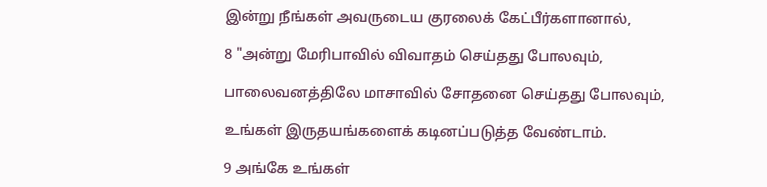இன்று நீங்கள் அவருடைய குரலைக் கேட்பீர்களானால்,

8 "அன்று மேரிபாவில் விவாதம் செய்தது போலவும்,

பாலைவனத்திலே மாசாவில் சோதனை செய்தது போலவும்,

உங்கள் இருதயங்களைக் கடினப்படுத்த வேண்டாம்.

9 அங்கே உங்கள்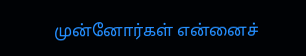முன்னோர்கள் என்னைச்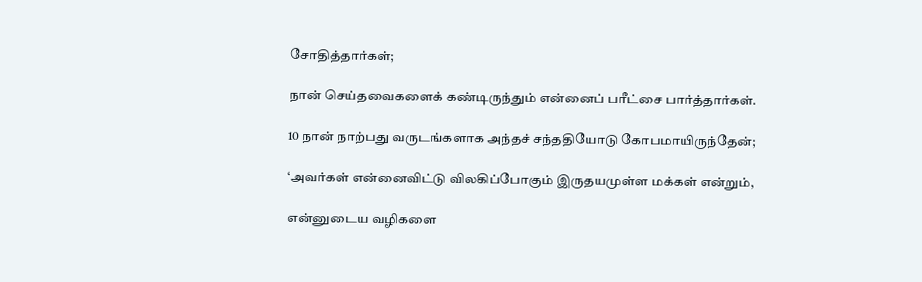சோதித்தார்கள்;

நான் செய்தவைகளைக் கண்டிருந்தும் என்னைப் பரீட்சை பார்த்தார்கள்.

10 நான் நாற்பது வருடங்களாக அந்தச் சந்ததியோடு கோபமாயிருந்தேன்;

‘அவர்கள் என்னைவிட்டு விலகிப்போகும் இருதயமுள்ள மக்கள் என்றும்,

என்னுடைய வழிகளை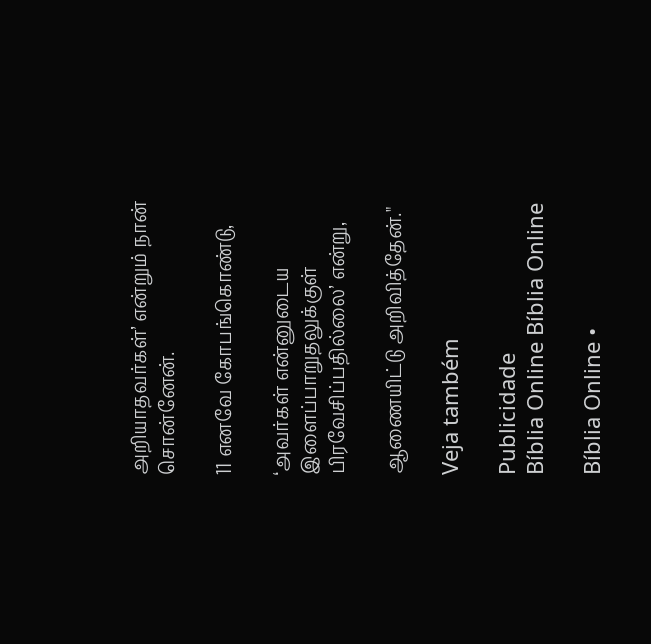அறியாதவர்கள்’ என்றும் நான் சொன்னேன்.

11 எனவே கோபங்கொண்டு,

‘அவர்கள் என்னுடைய இளைப்பாறுதலுக்குள் பிரவேசிப்பதில்லை’ என்று,

ஆணையிட்டு அறிவித்தேன்."

Veja também

Publicidade
Bíblia Online Bíblia Online

Bíblia Online •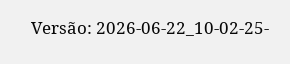Versão: 2026-06-22_10-02-25-